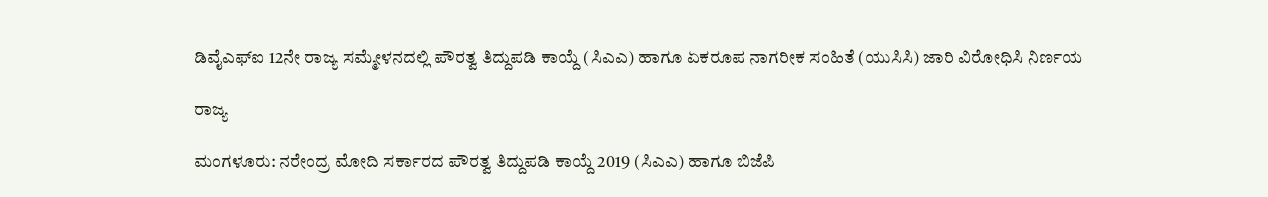ಡಿವೈಎಫ್ಐ 12ನೇ ರಾಜ್ಯ ಸಮ್ಮೇಳನದಲ್ಲಿ ಪೌರತ್ವ ತಿದ್ದುಪಡಿ ಕಾಯ್ದೆ (ಸಿಎಎ) ಹಾಗೂ ಏಕರೂಪ ನಾಗರೀಕ ಸಂಹಿತೆ (ಯುಸಿಸಿ) ಜಾರಿ ವಿರೋಧಿಸಿ ನಿರ್ಣಯ

ರಾಜ್ಯ

ಮಂಗಳೂರು: ನರೇಂದ್ರ ಮೋದಿ ಸರ್ಕಾರದ ಪೌರತ್ವ ತಿದ್ದುಪಡಿ ಕಾಯ್ದೆ 2019 (ಸಿಎಎ) ಹಾಗೂ ಬಿಜೆಪಿ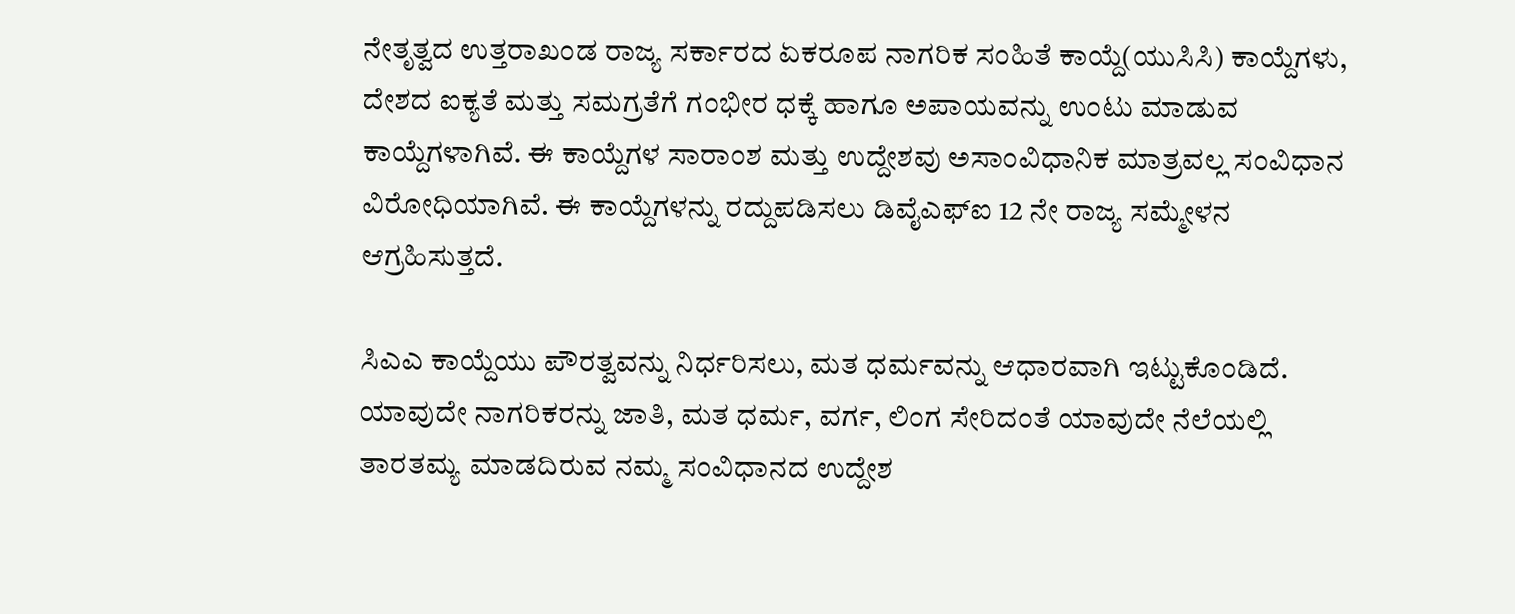ನೇತೃತ್ವದ ಉತ್ತರಾಖಂಡ ರಾಜ್ಯ ಸರ್ಕಾರದ ಏಕರೂಪ ನಾಗರಿಕ ಸಂಹಿತೆ ಕಾಯ್ದೆ(ಯುಸಿಸಿ) ಕಾಯ್ದೆಗಳು, ದೇಶದ ಐಕ್ಯತೆ ಮತ್ತು ಸಮಗ್ರತೆಗೆ ಗಂಭೀರ ಧಕ್ಕೆ ಹಾಗೂ ಅಪಾಯವನ್ನು ಉಂಟು ಮಾಡುವ ಕಾಯ್ದೆಗಳಾಗಿವೆ. ಈ ಕಾಯ್ದೆಗಳ ಸಾರಾಂಶ ಮತ್ತು ಉದ್ದೇಶವು ಅಸಾಂವಿಧಾನಿಕ ಮಾತ್ರವಲ್ಲ ಸಂವಿಧಾನ ವಿರೋಧಿಯಾಗಿವೆ. ಈ ಕಾಯ್ದೆಗಳನ್ನು ರದ್ದುಪಡಿಸಲು ಡಿವೈಎಫ್‍ಐ 12 ನೇ ರಾಜ್ಯ ಸಮ್ಮೇಳನ ಆಗ್ರಹಿಸುತ್ತದೆ.

ಸಿಎಎ ಕಾಯ್ದೆಯು ಪೌರತ್ವವನ್ನು ನಿರ್ಧರಿಸಲು, ಮತ ಧರ್ಮವನ್ನು ಆಧಾರವಾಗಿ ಇಟ್ಟುಕೊಂಡಿದೆ. ಯಾವುದೇ ನಾಗರಿಕರನ್ನು ಜಾತಿ, ಮತ ಧರ್ಮ, ವರ್ಗ, ಲಿಂಗ ಸೇರಿದಂತೆ ಯಾವುದೇ ನೆಲೆಯಲ್ಲಿ ತಾರತಮ್ಯ ಮಾಡದಿರುವ ನಮ್ಮ ಸಂವಿಧಾನದ ಉದ್ದೇಶ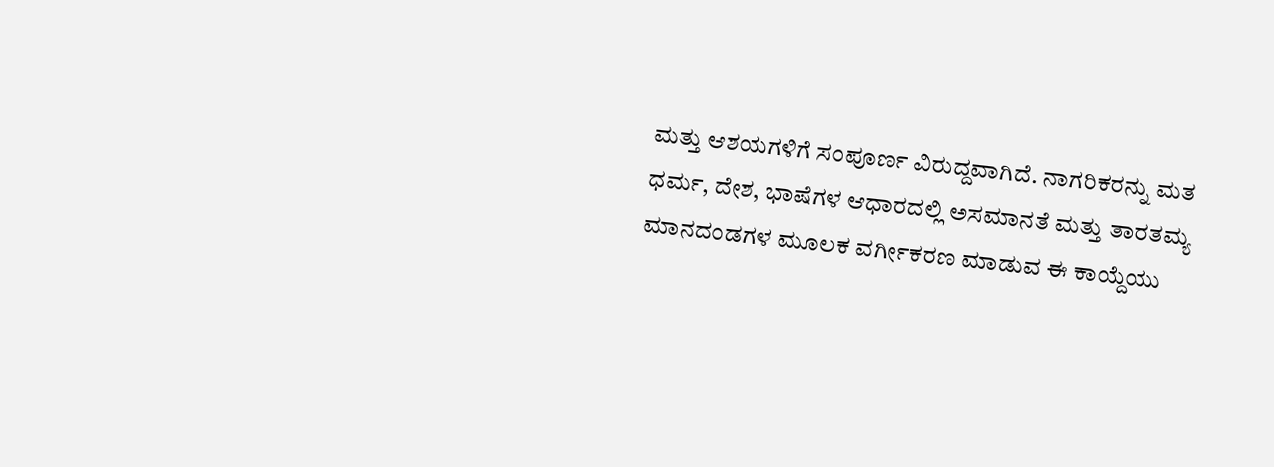ಮತ್ತು ಆಶಯಗಳಿಗೆ ಸಂಪೂರ್ಣ ವಿರುದ್ದವಾಗಿದೆ. ನಾಗರಿಕರನ್ನು ಮತ ಧರ್ಮ, ದೇಶ, ಭಾಷೆಗಳ ಆಧಾರದಲ್ಲಿ ಅಸಮಾನತೆ ಮತ್ತು ತಾರತಮ್ಯ ಮಾನದಂಡಗಳ ಮೂಲಕ ವರ್ಗೀಕರಣ ಮಾಡುವ ಈ ಕಾಯ್ದೆಯು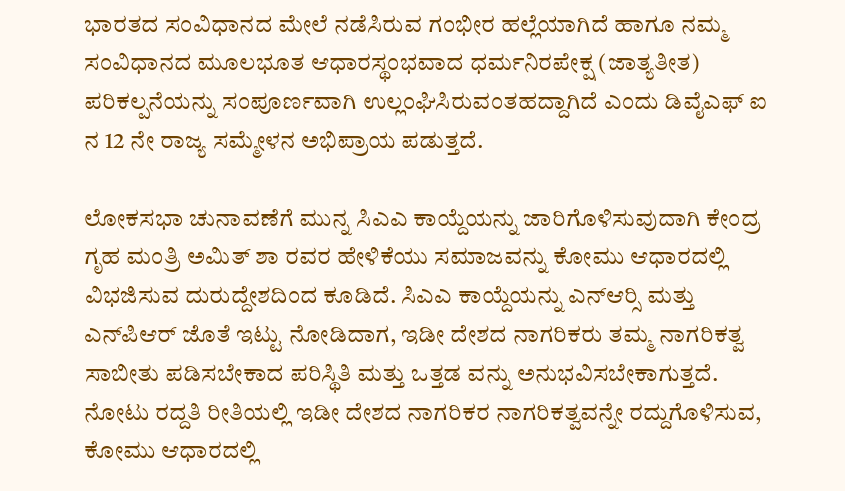ಭಾರತದ ಸಂವಿಧಾನದ ಮೇಲೆ ನಡೆಸಿರುವ ಗಂಭೀರ ಹಲ್ಲೆಯಾಗಿದೆ ಹಾಗೂ ನಮ್ಮ ಸಂವಿಧಾನದ ಮೂಲಭೂತ ಆಧಾರಸ್ಥಂಭವಾದ ಧರ್ಮನಿರಪೇಕ್ಷ (ಜಾತ್ಯತೀತ) ಪರಿಕಲ್ಪನೆಯನ್ನು ಸಂಪೂರ್ಣವಾಗಿ ಉಲ್ಲಂಘಿಸಿರುವಂತಹದ್ದಾಗಿದೆ ಎಂದು ಡಿವೈಎಫ್ ಐ ನ 12 ನೇ ರಾಜ್ಯ ಸಮ್ಮೇಳನ ಅಭಿಪ್ರಾಯ ಪಡುತ್ತದೆ.

ಲೋಕಸಭಾ ಚುನಾವಣೆಗೆ ಮುನ್ನ ಸಿಎಎ ಕಾಯ್ದೆಯನ್ನು ಜಾರಿಗೊಳಿಸುವುದಾಗಿ ಕೇಂದ್ರ ಗೃಹ ಮಂತ್ರಿ ಅಮಿತ್ ಶಾ ರವರ ಹೇಳಿಕೆಯು ಸಮಾಜವನ್ನು ಕೋಮು ಆಧಾರದಲ್ಲಿ ವಿಭಜಿಸುವ ದುರುದ್ದೇಶದಿಂದ ಕೂಡಿದೆ. ಸಿಎಎ ಕಾಯ್ದೆಯನ್ನು ಎನ್‍ಆರ್‍ಸಿ ಮತ್ತು ಎನ್‍ಪಿಆರ್ ಜೊತೆ ಇಟ್ಟು ನೋಡಿದಾಗ, ಇಡೀ ದೇಶದ ನಾಗರಿಕರು ತಮ್ಮ ನಾಗರಿಕತ್ವ ಸಾಬೀತು ಪಡಿಸಬೇಕಾದ ಪರಿಸ್ಥಿತಿ ಮತ್ತು ಒತ್ತಡ ವನ್ನು ಅನುಭವಿಸಬೇಕಾಗುತ್ತದೆ. ನೋಟು ರದ್ದತಿ ರೀತಿಯಲ್ಲಿ ಇಡೀ ದೇಶದ ನಾಗರಿಕರ ನಾಗರಿಕತ್ವವನ್ನೇ ರದ್ದುಗೊಳಿಸುವ, ಕೋಮು ಆಧಾರದಲ್ಲಿ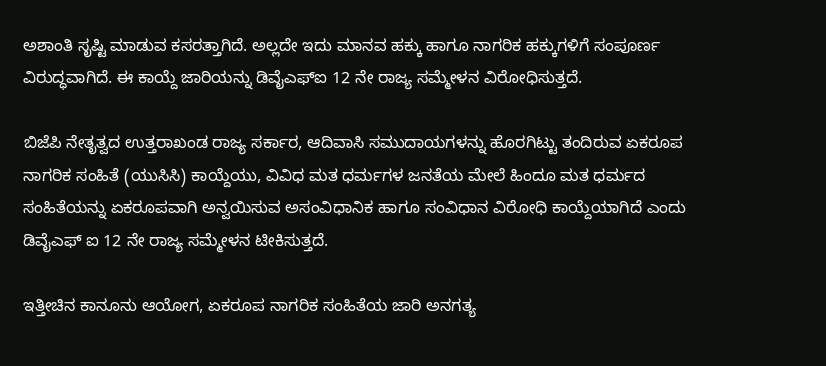ಅಶಾಂತಿ ಸೃಷ್ಟಿ ಮಾಡುವ ಕಸರತ್ತಾಗಿದೆ. ಅಲ್ಲದೇ ಇದು ಮಾನವ ಹಕ್ಕು ಹಾಗೂ ನಾಗರಿಕ ಹಕ್ಕುಗಳಿಗೆ ಸಂಪೂರ್ಣ ವಿರುದ್ಧವಾಗಿದೆ. ಈ ಕಾಯ್ದೆ ಜಾರಿಯನ್ನು ಡಿವೈಎಫ್‍ಐ 12 ನೇ ರಾಜ್ಯ ಸಮ್ಮೇಳನ ವಿರೋಧಿಸುತ್ತದೆ.

ಬಿಜೆಪಿ ನೇತೃತ್ವದ ಉತ್ತರಾಖಂಡ ರಾಜ್ಯ ಸರ್ಕಾರ, ಆದಿವಾಸಿ ಸಮುದಾಯಗಳನ್ನು ಹೊರಗಿಟ್ಟು ತಂದಿರುವ ಏಕರೂಪ ನಾಗರಿಕ ಸಂಹಿತೆ (ಯುಸಿಸಿ) ಕಾಯ್ದೆಯು, ವಿವಿಧ ಮತ ಧರ್ಮಗಳ ಜನತೆಯ ಮೇಲೆ ಹಿಂದೂ ಮತ ಧರ್ಮದ ಸಂಹಿತೆಯನ್ನು ಏಕರೂಪವಾಗಿ ಅನ್ವಯಿಸುವ ಅಸಂವಿಧಾನಿಕ ಹಾಗೂ ಸಂವಿಧಾನ ವಿರೋಧಿ ಕಾಯ್ದೆಯಾಗಿದೆ ಎಂದು ಡಿವೈಎಫ್ ಐ 12 ನೇ ರಾಜ್ಯ ಸಮ್ಮೇಳನ ಟೀಕಿಸುತ್ತದೆ.

ಇತ್ತೀಚಿನ ಕಾನೂನು ಆಯೋಗ, ಏಕರೂಪ ನಾಗರಿಕ ಸಂಹಿತೆಯ ಜಾರಿ ಅನಗತ್ಯ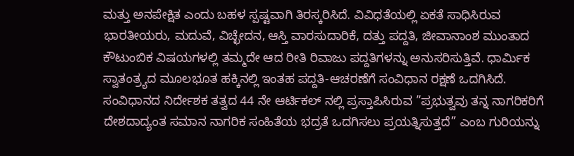ಮತ್ತು ಅನಪೇಕ್ಷಿತ ಎಂದು ಬಹಳ ಸ್ಪಷ್ಟವಾಗಿ ತಿರಸ್ಕರಿಸಿದೆ. ವಿವಿಧತೆಯಲ್ಲಿ ಏಕತೆ ಸಾಧಿಸಿರುವ ಭಾರತೀಯರು, ಮದುವೆ, ವಿಚ್ಛೇದನ, ಆಸ್ತಿ ವಾರಸುದಾರಿಕೆ, ದತ್ತು ಪದ್ದತಿ, ಜೀವಾನಾಂಶ ಮುಂತಾದ ಕೌಟುಂಬಿಕ ವಿಷಯಗಳಲ್ಲಿ ತಮ್ಮದೇ ಆದ ರೀತಿ ರಿವಾಜು ಪದ್ದತಿಗಳನ್ನು ಅನುಸರಿಸುತ್ತಿವೆ. ಧಾರ್ಮಿಕ ಸ್ವಾತಂತ್ರ್ಯದ ಮೂಲಭೂತ ಹಕ್ಕಿನಲ್ಲಿ ಇಂತಹ ಪದ್ದತಿ-ಆಚರಣೆಗೆ ಸಂವಿಧಾನ ರಕ್ಷಣೆ ಒದಗಿಸಿದೆ. ಸಂವಿಧಾನದ ನಿರ್ದೇಶಕ ತತ್ವದ 44 ನೇ ಆರ್ಟಿಕಲ್ ನಲ್ಲಿ ಪ್ರಸ್ತಾಪಿಸಿರುವ ”ಪ್ರಭುತ್ವವು ತನ್ನ ನಾಗರಿಕರಿಗೆ ದೇಶದಾದ್ಯಂತ ಸಮಾನ ನಾಗರಿಕ ಸಂಹಿತೆಯ ಭದ್ರತೆ ಒದಗಿಸಲು ಪ್ರಯತ್ನಿಸುತ್ತದೆ” ಎಂಬ ಗುರಿಯನ್ನು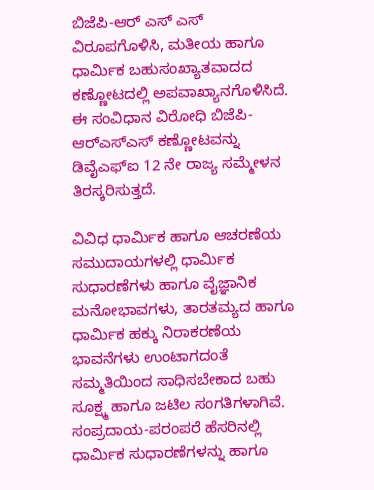ಬಿಜೆಪಿ-ಆರ್ ಎಸ್ ಎಸ್ ವಿರೂಪಗೊಳಿಸಿ, ಮತೀಯ ಹಾಗೂ ಧಾರ್ಮಿಕ ಬಹುಸಂಖ್ಯಾತವಾದದ ಕಣ್ಣೋಟದಲ್ಲಿ ಅಪವಾಖ್ಯಾನಗೊಳಿಸಿದೆ. ಈ ಸಂವಿಧಾನ ವಿರೋಧಿ ಬಿಜೆಪಿ-ಆರ್‍ಎಸ್‍ಎಸ್ ಕಣ್ಣೋಟವನ್ನು ಡಿವೈಎಫ್‍ಐ 12 ನೇ ರಾಜ್ಯ ಸಮ್ಮೇಳನ ತಿರಸ್ಕರಿಸುತ್ತದೆ.

ವಿವಿಧ ಧಾರ್ಮಿಕ ಹಾಗೂ ಆಚರಣೆಯ ಸಮುದಾಯಗಳಲ್ಲಿ ಧಾರ್ಮಿಕ ಸುಧಾರಣೆಗಳು ಹಾಗೂ ವೈಜ್ಞಾನಿಕ ಮನೋಭಾವಗಳು, ತಾರತಮ್ಯದ ಹಾಗೂ ಧಾರ್ಮಿಕ ಹಕ್ಕು ನಿರಾಕರಣೆಯ ಭಾವನೆಗಳು ಉಂಟಾಗದಂತೆ ಸಮ್ಮತಿಯಿಂದ ಸಾಧಿಸಬೇಕಾದ ಬಹು ಸೂಕ್ಷ್ಮ ಹಾಗೂ ಜಟಿಲ ಸಂಗತಿಗಳಾಗಿವೆ. ಸಂಪ್ರದಾಯ-ಪರಂಪರೆ ಹೆಸರಿನಲ್ಲಿ ಧಾರ್ಮಿಕ ಸುಧಾರಣೆಗಳನ್ನು ಹಾಗೂ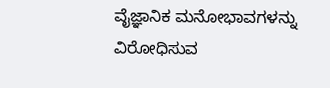ವೈಜ್ಞಾನಿಕ ಮನೋಭಾವಗಳನ್ನು ವಿರೋಧಿಸುವ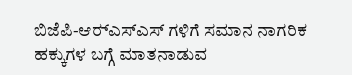ಬಿಜೆಪಿ-ಆರ್‍ಎಸ್‍ಎಸ್ ಗಳಿಗೆ ಸಮಾನ ನಾಗರಿಕ ಹಕ್ಕುಗಳ ಬಗ್ಗೆ ಮಾತನಾಡುವ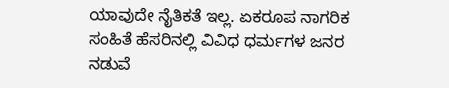ಯಾವುದೇ ನೈತಿಕತೆ ಇಲ್ಲ. ಏಕರೂಪ ನಾಗರಿಕ ಸಂಹಿತೆ ಹೆಸರಿನಲ್ಲಿ ವಿವಿಧ ಧರ್ಮಗಳ ಜನರ ನಡುವೆ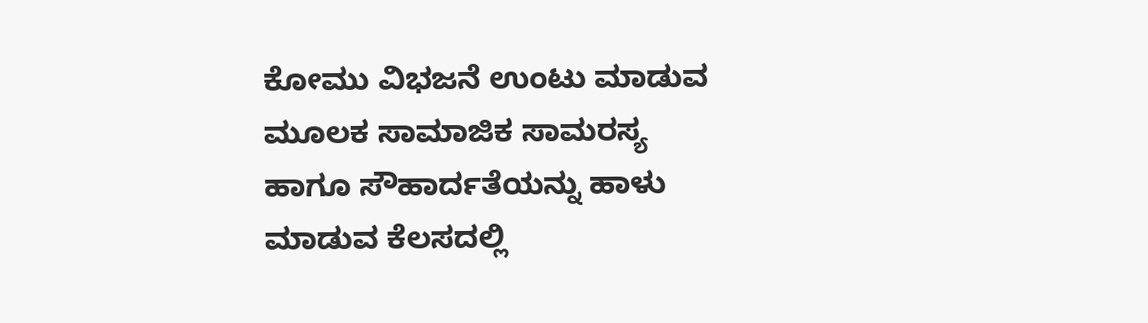ಕೋಮು ವಿಭಜನೆ ಉಂಟು ಮಾಡುವ ಮೂಲಕ ಸಾಮಾಜಿಕ ಸಾಮರಸ್ಯ ಹಾಗೂ ಸೌಹಾರ್ದತೆಯನ್ನು ಹಾಳು ಮಾಡುವ ಕೆಲಸದಲ್ಲಿ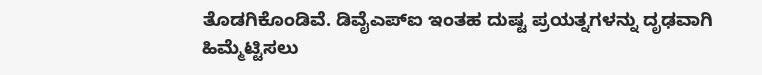ತೊಡಗಿಕೊಂಡಿವೆ. ಡಿವೈಎಪ್‍ಐ ಇಂತಹ ದುಷ್ಟ ಪ್ರಯತ್ನಗಳನ್ನು ದೃಢವಾಗಿ ಹಿಮ್ಮೆಟ್ಟಿಸಲು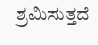ಶ್ರಮಿಸುತ್ತದೆ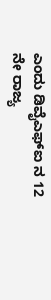ಎಂದು ಡಿವೈಎಫ್‍ಐ ನ 12 ನೇ ರಾಜ್ಯ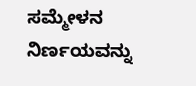ಸಮ್ಮೇಳನ ನಿರ್ಣಯವನ್ನು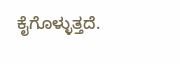ಕೈಗೊಳ್ಳುತ್ತದೆ.